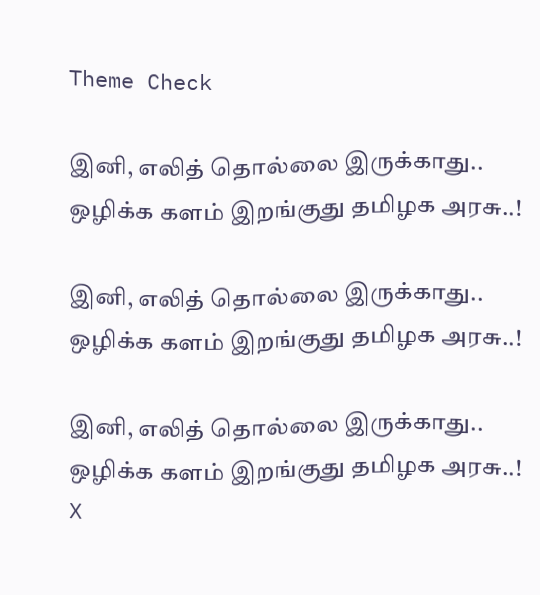Theme Check

இனி, எலித் தொல்லை இருக்காது.. ஒழிக்க களம் இறங்குது தமிழக அரசு..!

இனி, எலித் தொல்லை இருக்காது.. ஒழிக்க களம் இறங்குது தமிழக அரசு..!

இனி, எலித் தொல்லை இருக்காது.. ஒழிக்க களம் இறங்குது தமிழக அரசு..!
X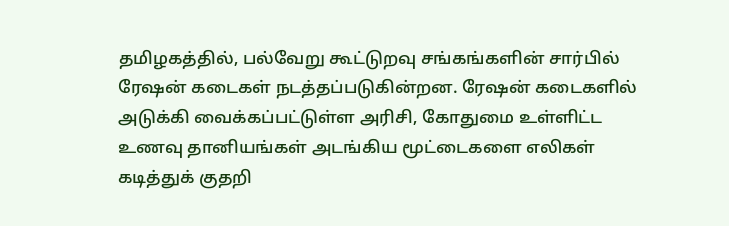தமிழகத்தில், பல்வேறு கூட்டுறவு சங்கங்களின் சார்பில் ரேஷன் கடைகள் நடத்தப்படுகின்றன. ரேஷன் கடைகளில் அடுக்கி வைக்கப்பட்டுள்ள அரிசி, கோதுமை உள்ளிட்ட உணவு தானியங்கள் அடங்கிய மூட்டைகளை எலிகள் கடித்துக் குதறி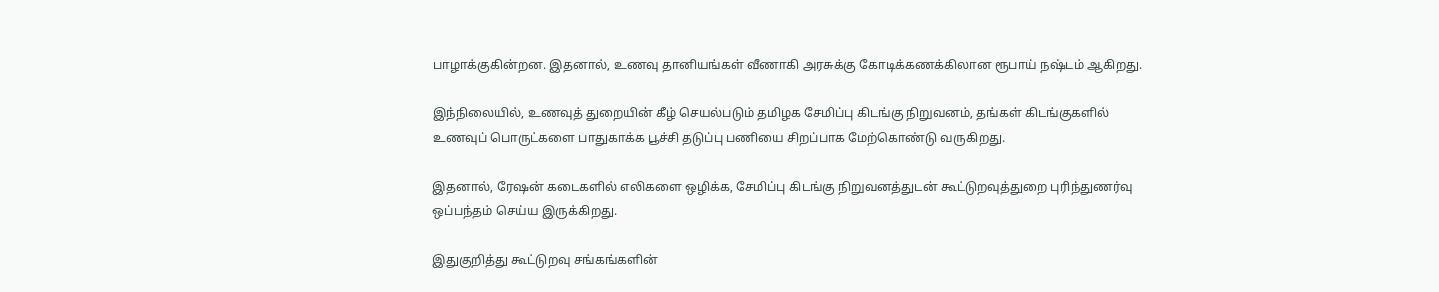பாழாக்குகின்றன. இதனால், உணவு தானியங்கள் வீணாகி அரசுக்கு கோடிக்கணக்கிலான ரூபாய் நஷ்டம் ஆகிறது.

இந்நிலையில், உணவுத் துறையின் கீழ் செயல்படும் தமிழக சேமிப்பு கிடங்கு நிறுவனம், தங்கள் கிடங்குகளில் உணவுப் பொருட்களை பாதுகாக்க பூச்சி தடுப்பு பணியை சிறப்பாக மேற்கொண்டு வருகிறது.

இதனால், ரேஷன் கடைகளில் எலிகளை ஒழிக்க, சேமிப்பு கிடங்கு நிறுவனத்துடன் கூட்டுறவுத்துறை புரிந்துணர்வு ஒப்பந்தம் செய்ய இருக்கிறது.

இதுகுறித்து கூட்டுறவு சங்கங்களின்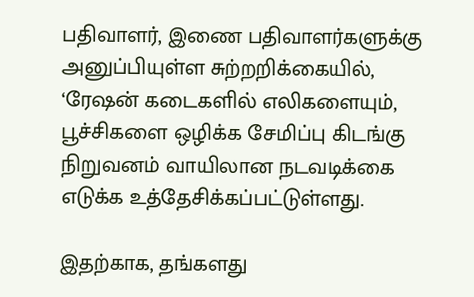பதிவாளர், இணை பதிவாளர்களுக்கு அனுப்பியுள்ள சுற்றறிக்கையில், ‘ரேஷன் கடைகளில் எலிகளையும், பூச்சிகளை ஒழிக்க சேமிப்பு கிடங்கு நிறுவனம் வாயிலான நடவடிக்கை எடுக்க உத்தேசிக்கப்பட்டுள்ளது.

இதற்காக, தங்களது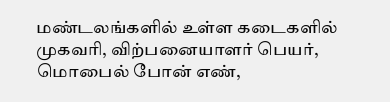மண்டலங்களில் உள்ள கடைகளில் முகவரி, விற்பனையாளர் பெயர், மொபைல் போன் எண்,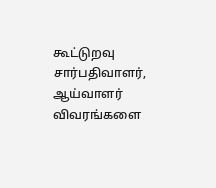கூட்டுறவு சார்பதிவாளர், ஆய்வாளர் விவரங்களை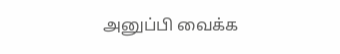அனுப்பி வைக்க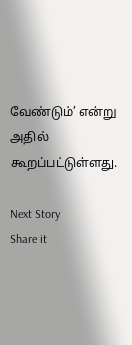வேண்டும்’ என்று அதில் கூறப்பட்டுள்ளது.

Next Story
Share it